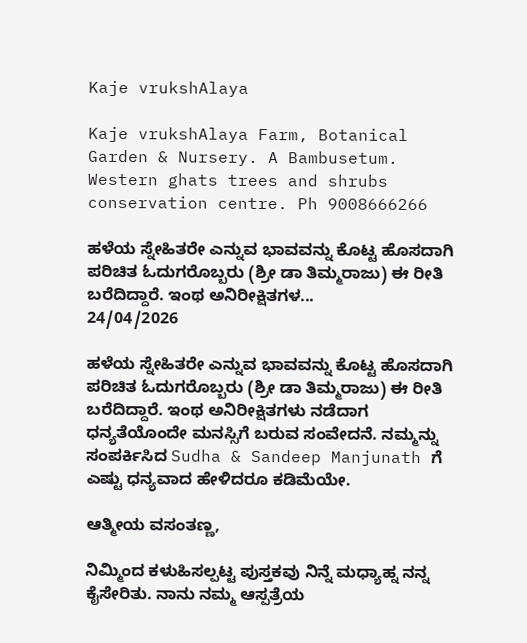Kaje vrukshAlaya

Kaje vrukshAlaya Farm, Botanical Garden & Nursery. A Bambusetum. Western ghats trees and shrubs conservation centre. Ph 9008666266

ಹಳೆಯ ಸ್ನೇಹಿತರೇ ಎನ್ನುವ ಭಾವವನ್ನು ಕೊಟ್ಟ ಹೊಸದಾಗಿ ಪರಿಚಿತ ಓದುಗರೊಬ್ಬರು (ಶ್ರೀ ಡಾ ತಿಮ್ಮರಾಜು) ಈ ರೀತಿ ಬರೆದಿದ್ದಾರೆ. ಇಂಥ ಅನಿರೀಕ್ಷಿತಗಳ...
24/04/2026

ಹಳೆಯ ಸ್ನೇಹಿತರೇ ಎನ್ನುವ ಭಾವವನ್ನು ಕೊಟ್ಟ ಹೊಸದಾಗಿ ಪರಿಚಿತ ಓದುಗರೊಬ್ಬರು (ಶ್ರೀ ಡಾ ತಿಮ್ಮರಾಜು) ಈ ರೀತಿ ಬರೆದಿದ್ದಾರೆ. ಇಂಥ ಅನಿರೀಕ್ಷಿತಗಳು ನಡೆದಾಗ ಧನ್ಯತೆಯೊಂದೇ ಮನಸ್ಸಿಗೆ ಬರುವ ಸಂವೇದನೆ. ನಮ್ಮನ್ನು ಸಂಪರ್ಕಿಸಿದ Sudha & Sandeep Manjunath ಗೆ ಎಷ್ಟು ಧನ್ಯವಾದ ಹೇಳಿದರೂ ಕಡಿಮೆಯೇ.

ಆತ್ಮೀಯ ವಸಂತಣ್ಣ,

ನಿಮ್ಮಿಂದ ಕಳುಹಿಸಲ್ಪಟ್ಟ ಪುಸ್ತಕವು ನಿನ್ನೆ ಮಧ್ಯಾಹ್ನ ನನ್ನ ಕೈಸೇರಿತು. ನಾನು ನಮ್ಮ ಆಸ್ಪತ್ರೆಯ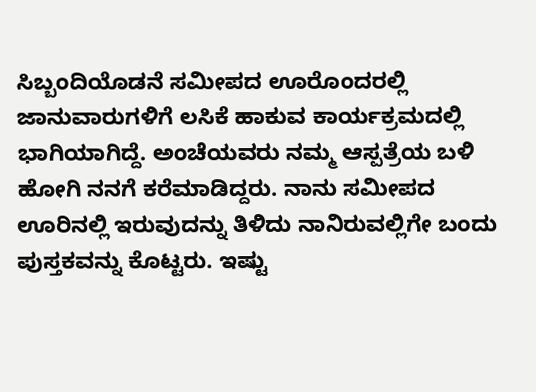ಸಿಬ್ಬಂದಿಯೊಡನೆ ಸಮೀಪದ ಊರೊಂದರಲ್ಲಿ ಜಾನುವಾರುಗಳಿಗೆ ಲಸಿಕೆ ಹಾಕುವ ಕಾರ್ಯಕ್ರಮದಲ್ಲಿ ಭಾಗಿಯಾಗಿದ್ದೆ. ಅಂಚೆಯವರು ನಮ್ಮ ಆಸ್ಪತ್ರೆಯ ಬಳಿ ಹೋಗಿ ನನಗೆ ಕರೆಮಾಡಿದ್ದರು. ನಾನು ಸಮೀಪದ ಊರಿನಲ್ಲಿ ಇರುವುದನ್ನು ತಿಳಿದು ನಾನಿರುವಲ್ಲಿಗೇ ಬಂದು ಪುಸ್ತಕವನ್ನು ಕೊಟ್ಟರು. ಇಷ್ಟು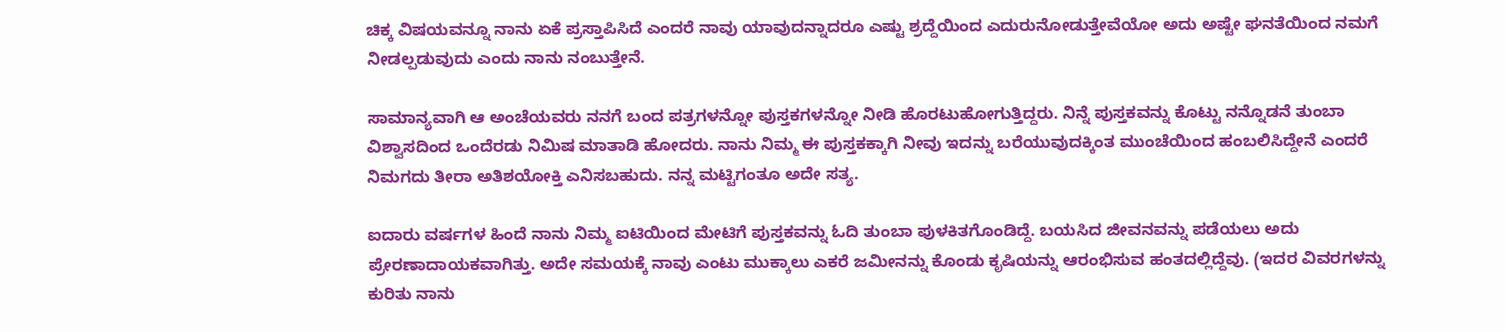ಚಿಕ್ಕ ವಿಷಯವನ್ನೂ ನಾನು ಏಕೆ ಪ್ರಸ್ತಾಪಿಸಿದೆ ಎಂದರೆ ನಾವು ಯಾವುದನ್ನಾದರೂ ಎಷ್ಟು ಶ್ರದ್ದೆಯಿಂದ ಎದುರುನೋಡುತ್ತೇವೆಯೋ ಅದು ಅಷ್ಟೇ ಘನತೆಯಿಂದ ನಮಗೆ ನೀಡಲ್ಪಡುವುದು ಎಂದು ನಾನು ನಂಬುತ್ತೇನೆ.

ಸಾಮಾನ್ಯವಾಗಿ ಆ ಅಂಚೆಯವರು ನನಗೆ ಬಂದ ಪತ್ರಗಳನ್ನೋ ಪುಸ್ತಕಗಳನ್ನೋ ನೀಡಿ ಹೊರಟುಹೋಗುತ್ತಿದ್ದರು. ನಿನ್ನೆ ಪುಸ್ತಕವನ್ನು ಕೊಟ್ಟು ನನ್ನೊಡನೆ ತುಂಬಾ ವಿಶ್ವಾಸದಿಂದ ಒಂದೆರಡು ನಿಮಿಷ ಮಾತಾಡಿ ಹೋದರು. ನಾನು ನಿಮ್ಮ ಈ ಪುಸ್ತಕಕ್ಕಾಗಿ ನೀವು ಇದನ್ನು ಬರೆಯುವುದಕ್ಕಿಂತ ಮುಂಚೆಯಿಂದ ಹಂಬಲಿಸಿದ್ದೇನೆ ಎಂದರೆ ನಿಮಗದು ತೀರಾ ಅತಿಶಯೋಕ್ತಿ ಎನಿಸಬಹುದು. ನನ್ನ ಮಟ್ಟಿಗಂತೂ ಅದೇ ಸತ್ಯ.

ಐದಾರು ವರ್ಷಗಳ ಹಿಂದೆ ನಾನು ನಿಮ್ಮ ಐಟಿಯಿಂದ ಮೇಟಿಗೆ ಪುಸ್ತಕವನ್ನು ಓದಿ ತುಂಬಾ ಪುಳಕಿತಗೊಂಡಿದ್ದೆ. ಬಯಸಿದ ಜೀವನವನ್ನು ಪಡೆಯಲು ಅದು ಪ್ರೇರಣಾದಾಯಕವಾಗಿತ್ತು. ಅದೇ ಸಮಯಕ್ಕೆ ನಾವು ಎಂಟು ಮುಕ್ಕಾಲು ಎಕರೆ ಜಮೀನನ್ನು ಕೊಂಡು ಕೃಷಿಯನ್ನು ಆರಂಭಿಸುವ ಹಂತದಲ್ಲಿದ್ದೆವು. (ಇದರ ವಿವರಗಳನ್ನು ಕುರಿತು ನಾನು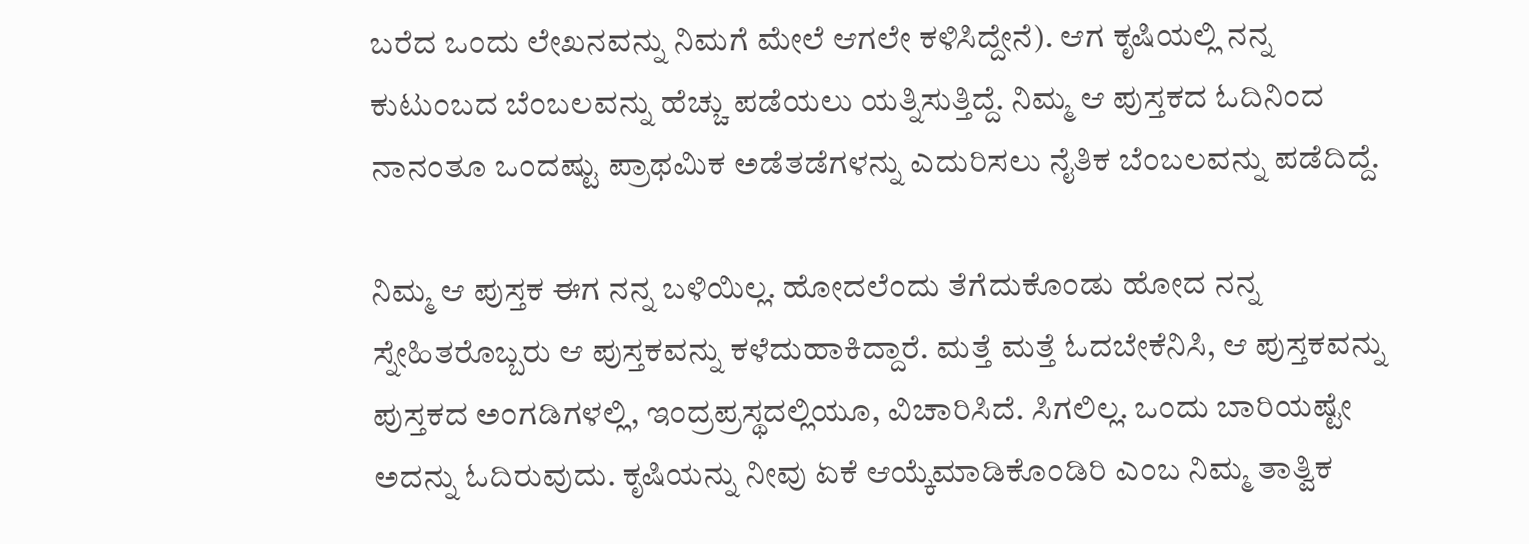ಬರೆದ ಒಂದು ಲೇಖನವನ್ನು ನಿಮಗೆ ಮೇಲೆ ಆಗಲೇ ಕಳಿಸಿದ್ದೇನೆ). ಆಗ ಕೃಷಿಯಲ್ಲಿ ನನ್ನ ಕುಟುಂಬದ ಬೆಂಬಲವನ್ನು ಹೆಚ್ಚು ಪಡೆಯಲು ಯತ್ನಿಸುತ್ತಿದ್ದೆ. ನಿಮ್ಮ ಆ ಪುಸ್ತಕದ ಓದಿನಿಂದ ನಾನಂತೂ ಒಂದಷ್ಟು ಪ್ರಾಥಮಿಕ ಅಡೆತಡೆಗಳನ್ನು ಎದುರಿಸಲು ನೈತಿಕ ಬೆಂಬಲವನ್ನು ಪಡೆದಿದ್ದೆ.

ನಿಮ್ಮ ಆ ಪುಸ್ತಕ ಈಗ ನನ್ನ ಬಳಿಯಿಲ್ಲ. ಹೋದಲೆಂದು ತೆಗೆದುಕೊಂಡು ಹೋದ ನನ್ನ ಸ್ನೇಹಿತರೊಬ್ಬರು ಆ ಪುಸ್ತಕವನ್ನು ಕಳೆದುಹಾಕಿದ್ದಾರೆ. ಮತ್ತೆ ಮತ್ತೆ ಓದಬೇಕೆನಿಸಿ, ಆ ಪುಸ್ತಕವನ್ನು ಪುಸ್ತಕದ ಅಂಗಡಿಗಳಲ್ಲಿ, ಇಂದ್ರಪ್ರಸ್ಥದಲ್ಲಿಯೂ, ವಿಚಾರಿಸಿದೆ. ಸಿಗಲಿಲ್ಲ. ಒಂದು ಬಾರಿಯಷ್ಟೇ ಅದನ್ನು ಓದಿರುವುದು. ಕೃಷಿಯನ್ನು ನೀವು ಏಕೆ ಆಯ್ಕೆಮಾಡಿಕೊಂಡಿರಿ ಎಂಬ ನಿಮ್ಮ ತಾತ್ವಿಕ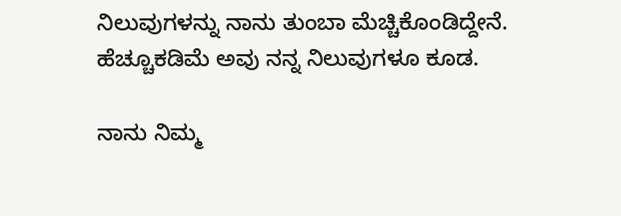ನಿಲುವುಗಳನ್ನು ನಾನು ತುಂಬಾ ಮೆಚ್ಚಿಕೊಂಡಿದ್ದೇನೆ. ಹೆಚ್ಚೂಕಡಿಮೆ ಅವು ನನ್ನ ನಿಲುವುಗಳೂ ಕೂಡ.

ನಾನು ನಿಮ್ಮ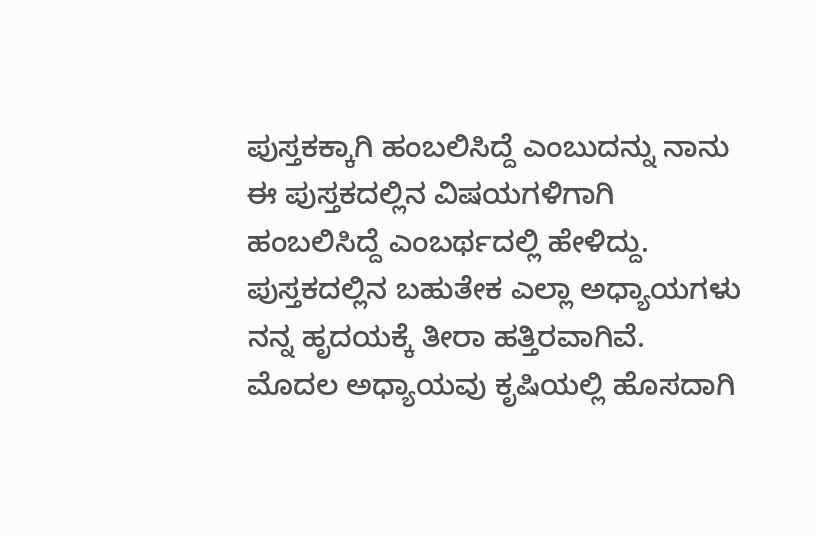ಪುಸ್ತಕಕ್ಕಾಗಿ ಹಂಬಲಿಸಿದ್ದೆ ಎಂಬುದನ್ನು ನಾನು ಈ ಪುಸ್ತಕದಲ್ಲಿನ ವಿಷಯಗಳಿಗಾಗಿ ಹಂಬಲಿಸಿದ್ದೆ ಎಂಬರ್ಥದಲ್ಲಿ ಹೇಳಿದ್ದು. ಪುಸ್ತಕದಲ್ಲಿನ ಬಹುತೇಕ ಎಲ್ಲಾ ಅಧ್ಯಾಯಗಳು ನನ್ನ ಹೃದಯಕ್ಕೆ ತೀರಾ ಹತ್ತಿರವಾಗಿವೆ. ಮೊದಲ ಅಧ್ಯಾಯವು ಕೃಷಿಯಲ್ಲಿ ಹೊಸದಾಗಿ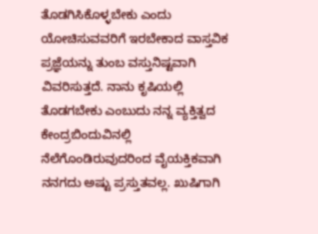ತೊಡಗಿಸಿಕೊಳ್ಳಬೇಕು ಎಂದು ಯೋಚಿಸುವವರಿಗೆ ಇರಬೇಕಾದ ವಾಸ್ತವಿಕ ಪ್ರಜ್ಞೆಯನ್ನು ತುಂಬ ವಸ್ತುನಿಷ್ಟವಾಗಿ ವಿವರಿಸುತ್ತದೆ. ನಾನು ಕೃಷಿಯಲ್ಲಿ ತೊಡಗಬೇಕು ಎಂಬುದು ನನ್ನ ವ್ಯಕ್ತಿತ್ವದ ಕೇಂದ್ರಬಿಂದುವಿನಲ್ಲಿ ನೆಲೆಗೊಂಡಿರುವುದರಿಂದ ವೈಯಕ್ತಿಕವಾಗಿ ನನಗದು ಅಷ್ಟು ಪ್ರಸ್ತುತವಲ್ಲ. ಖುಷಿಗಾಗಿ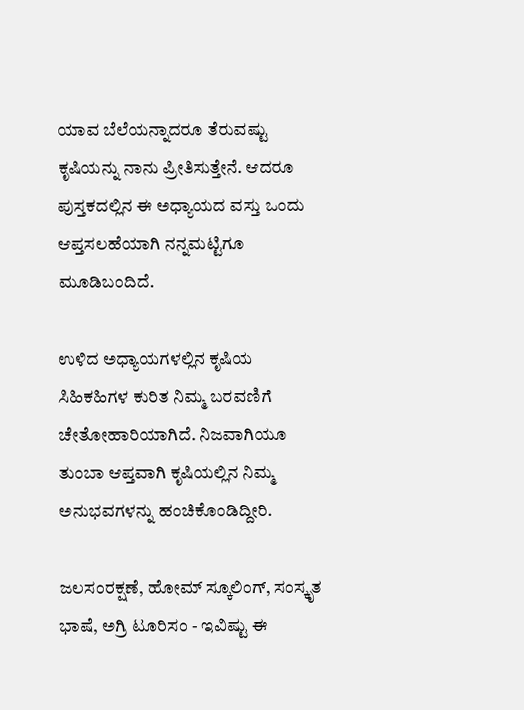ಯಾವ ಬೆಲೆಯನ್ನಾದರೂ ತೆರುವಷ್ಟು ಕೃಷಿಯನ್ನು ನಾನು ಪ್ರೀತಿಸುತ್ತೇನೆ. ಆದರೂ ಪುಸ್ತಕದಲ್ಲಿನ ಈ ಅಧ್ಯಾಯದ ವಸ್ತು ಒಂದು ಆಪ್ತಸಲಹೆಯಾಗಿ ನನ್ನಮಟ್ಟಿಗೂ ಮೂಡಿಬಂದಿದೆ.

ಉಳಿದ ಅಧ್ಯಾಯಗಳಲ್ಲಿನ ಕೃಷಿಯ ಸಿಹಿಕಹಿಗಳ ಕುರಿತ ನಿಮ್ಮ ಬರವಣಿಗೆ ಚೇತೋಹಾರಿಯಾಗಿದೆ. ನಿಜವಾಗಿಯೂ ತುಂಬಾ ಆಪ್ತವಾಗಿ ಕೃಷಿಯಲ್ಲಿನ ನಿಮ್ಮ ಅನುಭವಗಳನ್ನು ಹಂಚಿಕೊಂಡಿದ್ದೀರಿ.

ಜಲಸಂರಕ್ಷಣೆ, ಹೋಮ್ ಸ್ಕೂಲಿಂಗ್, ಸಂಸ್ಕೃತ ಭಾಷೆ, ಅಗ್ರಿ ಟೂರಿಸಂ - ಇವಿಷ್ಟು ಈ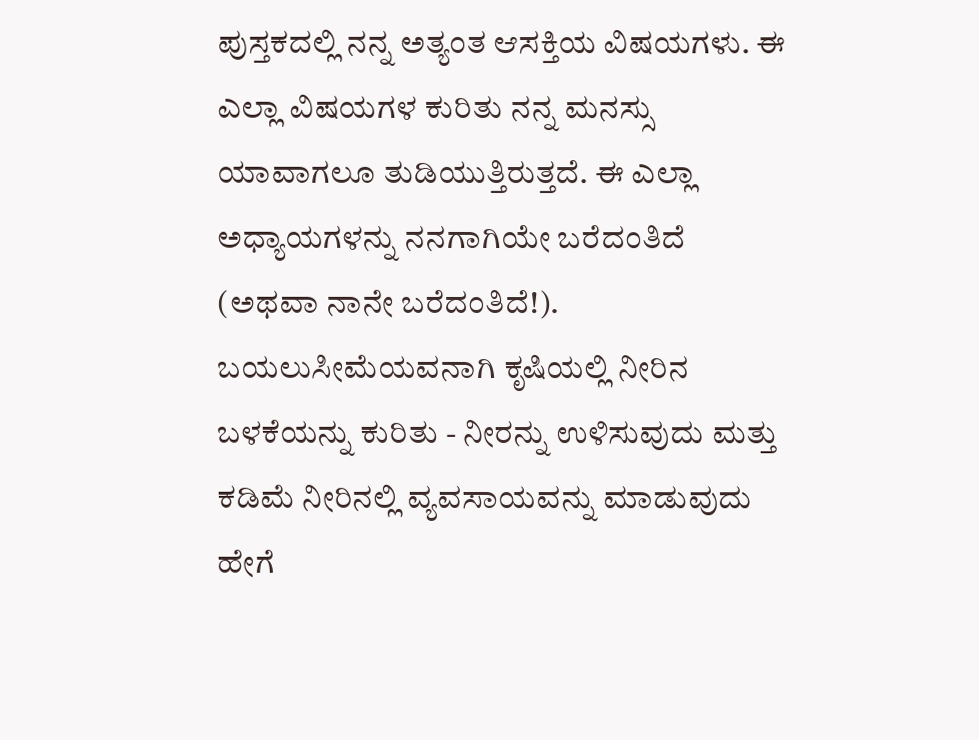ಪುಸ್ತಕದಲ್ಲಿ ನನ್ನ ಅತ್ಯಂತ ಆಸಕ್ತಿಯ ವಿಷಯಗಳು. ಈ ಎಲ್ಲಾ ವಿಷಯಗಳ ಕುರಿತು ನನ್ನ ಮನಸ್ಸು ಯಾವಾಗಲೂ ತುಡಿಯುತ್ತಿರುತ್ತದೆ. ಈ ಎಲ್ಲಾ ಅಧ್ಯಾಯಗಳನ್ನು ನನಗಾಗಿಯೇ ಬರೆದಂತಿದೆ (ಅಥವಾ ನಾನೇ ಬರೆದಂತಿದೆ!). ಬಯಲುಸೀಮೆಯವನಾಗಿ ಕೃಷಿಯಲ್ಲಿ ನೀರಿನ ಬಳಕೆಯನ್ನು ಕುರಿತು - ನೀರನ್ನು ಉಳಿಸುವುದು ಮತ್ತು ಕಡಿಮೆ ನೀರಿನಲ್ಲಿ ವ್ಯವಸಾಯವನ್ನು ಮಾಡುವುದು ಹೇಗೆ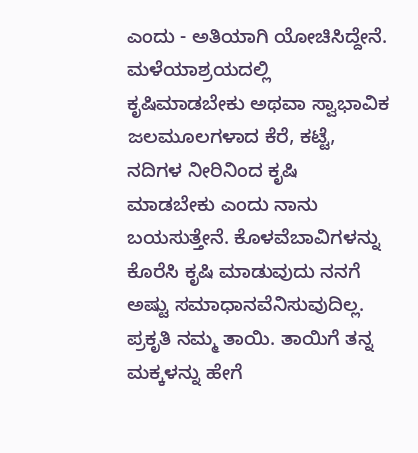ಎಂದು - ಅತಿಯಾಗಿ ಯೋಚಿಸಿದ್ದೇನೆ. ಮಳೆಯಾಶ್ರಯದಲ್ಲಿ ಕೃಷಿಮಾಡಬೇಕು ಅಥವಾ ಸ್ವಾಭಾವಿಕ ಜಲಮೂಲಗಳಾದ ಕೆರೆ, ಕಟ್ಟೆ, ನದಿಗಳ ನೀರಿನಿಂದ ಕೃಷಿ ಮಾಡಬೇಕು ಎಂದು ನಾನು ಬಯಸುತ್ತೇನೆ. ಕೊಳವೆಬಾವಿಗಳನ್ನು ಕೊರೆಸಿ ಕೃಷಿ ಮಾಡುವುದು ನನಗೆ ಅಷ್ಟು ಸಮಾಧಾನವೆನಿಸುವುದಿಲ್ಲ. ಪ್ರಕೃತಿ ನಮ್ಮ ತಾಯಿ. ತಾಯಿಗೆ ತನ್ನ ಮಕ್ಕಳನ್ನು ಹೇಗೆ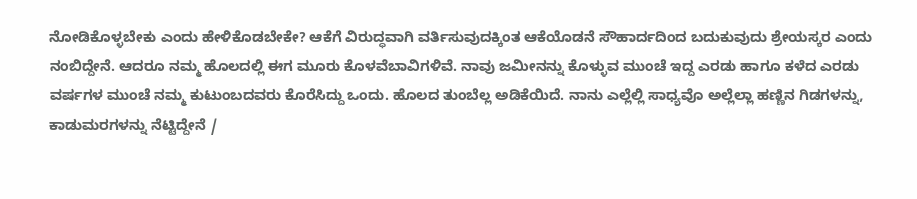ನೋಡಿಕೊಳ್ಳಬೇಕು ಎಂದು ಹೇಳಿಕೊಡಬೇಕೇ? ಆಕೆಗೆ ವಿರುದ್ಧವಾಗಿ ವರ್ತಿಸುವುದಕ್ಕಿಂತ ಆಕೆಯೊಡನೆ ಸೌಹಾರ್ದದಿಂದ ಬದುಕುವುದು ಶ್ರೇಯಸ್ಕರ ಎಂದು ನಂಬಿದ್ದೇನೆ. ಆದರೂ ನಮ್ಮ ಹೊಲದಲ್ಲಿ ಈಗ ಮೂರು ಕೊಳವೆಬಾವಿಗಳಿವೆ. ನಾವು ಜಮೀನನ್ನು ಕೊಳ್ಳುವ ಮುಂಚೆ ಇದ್ದ ಎರಡು ಹಾಗೂ ಕಳೆದ ಎರಡು ವರ್ಷಗಳ ಮುಂಚೆ ನಮ್ಮ ಕುಟುಂಬದವರು ಕೊರೆಸಿದ್ದು ಒಂದು. ಹೊಲದ ತುಂಬೆಲ್ಲ ಅಡಿಕೆಯಿದೆ. ನಾನು ಎಲ್ಲೆಲ್ಲಿ ಸಾಧ್ಯವೊ ಅಲ್ಲೆಲ್ಲಾ ಹಣ್ಣಿನ ಗಿಡಗಳನ್ನು, ಕಾಡುಮರಗಳನ್ನು ನೆಟ್ಟಿದ್ದೇನೆ /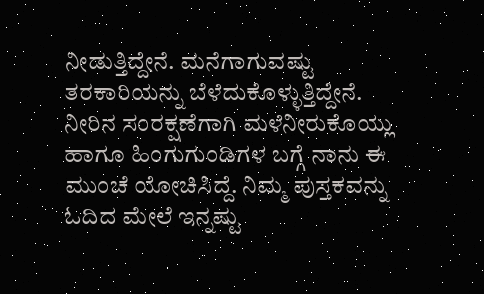ನೀಡುತ್ತಿದ್ದೇನೆ. ಮನೆಗಾಗುವಷ್ಟು ತರಕಾರಿಯನ್ನು ಬೆಳೆದುಕೊಳ್ಳುತ್ತಿದ್ದೇನೆ. ನೀರಿನ ಸಂರಕ್ಷಣೆಗಾಗಿ ಮಳೆನೀರುಕೊಯ್ಲು ಹಾಗೂ ಹಿಂಗುಗುಂಡಿಗಳ ಬಗ್ಗೆ ನಾನು ಈ ಮುಂಚೆ ಯೋಚಿಸಿದ್ದೆ. ನಿಮ್ಮ ಪುಸ್ತಕವನ್ನು ಓದಿದ ಮೇಲೆ ಇನ್ನಷ್ಟು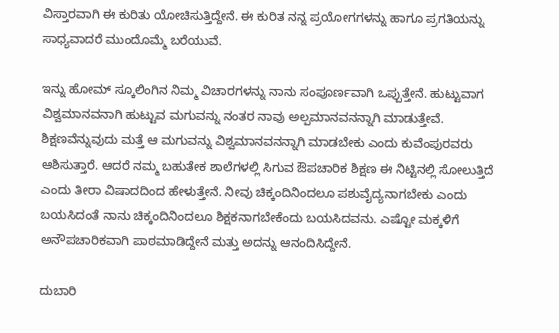ವಿಸ್ತಾರವಾಗಿ ಈ ಕುರಿತು ಯೋಚಿಸುತ್ತಿದ್ದೇನೆ. ಈ ಕುರಿತ ನನ್ನ ಪ್ರಯೋಗಗಳನ್ನು ಹಾಗೂ ಪ್ರಗತಿಯನ್ನು ಸಾಧ್ಯವಾದರೆ ಮುಂದೊಮ್ಮೆ ಬರೆಯುವೆ.

ಇನ್ನು ಹೋಮ್ ಸ್ಕೂಲಿಂಗಿನ ನಿಮ್ಮ ವಿಚಾರಗಳನ್ನು ನಾನು ಸಂಪೂರ್ಣವಾಗಿ ಒಪ್ಪುತ್ತೇನೆ. ಹುಟ್ಟುವಾಗ ವಿಶ್ವಮಾನವನಾಗಿ ಹುಟ್ಟುವ ಮಗುವನ್ನು ನಂತರ ನಾವು ಅಲ್ಪಮಾನವನನ್ನಾಗಿ ಮಾಡುತ್ತೇವೆ. ಶಿಕ್ಷಣವೆನ್ನುವುದು ಮತ್ತೆ ಆ ಮಗುವನ್ನು ವಿಶ್ವಮಾನವನನ್ನಾಗಿ ಮಾಡಬೇಕು ಎಂದು ಕುವೆಂಪುರವರು ಆಶಿಸುತ್ತಾರೆ. ಆದರೆ ನಮ್ಮ ಬಹುತೇಕ ಶಾಲೆಗಳಲ್ಲಿ ಸಿಗುವ ಔಪಚಾರಿಕ ಶಿಕ್ಷಣ ಈ ನಿಟ್ಟಿನಲ್ಲಿ ಸೋಲುತ್ತಿದೆ ಎಂದು ತೀರಾ ವಿಷಾದದಿಂದ ಹೇಳುತ್ತೇನೆ. ನೀವು ಚಿಕ್ಕಂದಿನಿಂದಲೂ ಪಶುವೈದ್ಯನಾಗಬೇಕು ಎಂದು ಬಯಸಿದಂತೆ ನಾನು ಚಿಕ್ಕಂದಿನಿಂದಲೂ ಶಿಕ್ಷಕನಾಗಬೇಕೆಂದು ಬಯಸಿದವನು. ಎಷ್ಟೋ ಮಕ್ಕಳಿಗೆ ಅನೌಪಚಾರಿಕವಾಗಿ ಪಾಠಮಾಡಿದ್ದೇನೆ ಮತ್ತು ಅದನ್ನು ಆನಂದಿಸಿದ್ದೇನೆ.

ದುಬಾರಿ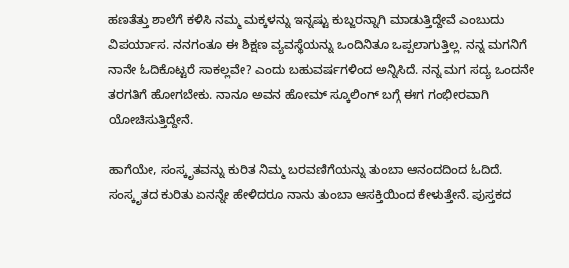ಹಣತೆತ್ತು ಶಾಲೆಗೆ ಕಳಿಸಿ ನಮ್ಮ ಮಕ್ಕಳನ್ನು ಇನ್ನಷ್ಟು ಕುಬ್ಜರನ್ನಾಗಿ ಮಾಡುತ್ತಿದ್ದೇವೆ ಎಂಬುದು ವಿಪರ್ಯಾಸ. ನನಗಂತೂ ಈ ಶಿಕ್ಷಣ ವ್ಯವಸ್ಥೆಯನ್ನು ಒಂದಿನಿತೂ ಒಪ್ಪಲಾಗುತ್ತಿಲ್ಲ. ನನ್ನ ಮಗನಿಗೆ ನಾನೇ ಓದಿಕೊಟ್ಟರೆ ಸಾಕಲ್ಲವೇ? ಎಂದು ಬಹುವರ್ಷಗಳಿಂದ ಅನ್ನಿಸಿದೆ. ನನ್ನ ಮಗ ಸದ್ಯ ಒಂದನೇ ತರಗತಿಗೆ ಹೋಗಬೇಕು. ನಾನೂ ಅವನ ಹೋಮ್ ಸ್ಕೂಲಿಂಗ್ ಬಗ್ಗೆ ಈಗ ಗಂಭೀರವಾಗಿ ಯೋಚಿಸುತ್ತಿದ್ದೇನೆ.

ಹಾಗೆಯೇ, ಸಂಸ್ಕೃತವನ್ನು ಕುರಿತ ನಿಮ್ಮ ಬರವಣಿಗೆಯನ್ನು ತುಂಬಾ ಆನಂದದಿಂದ ಓದಿದೆ. ಸಂಸ್ಕೃತದ ಕುರಿತು ಏನನ್ನೇ ಹೇಳಿದರೂ ನಾನು ತುಂಬಾ ಆಸಕ್ತಿಯಿಂದ ಕೇಳುತ್ತೇನೆ. ಪುಸ್ತಕದ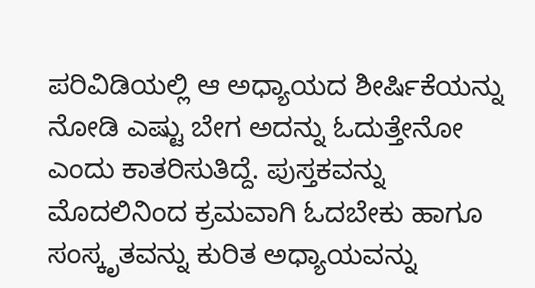ಪರಿವಿಡಿಯಲ್ಲಿ ಆ ಅಧ್ಯಾಯದ ಶೀರ್ಷಿಕೆಯನ್ನು ನೋಡಿ ಎಷ್ಟು ಬೇಗ ಅದನ್ನು ಓದುತ್ತೇನೋ ಎಂದು ಕಾತರಿಸುತಿದ್ದೆ. ಪುಸ್ತಕವನ್ನು ಮೊದಲಿನಿಂದ ಕ್ರಮವಾಗಿ ಓದಬೇಕು ಹಾಗೂ ಸಂಸ್ಕೃತವನ್ನು ಕುರಿತ ಅಧ್ಯಾಯವನ್ನು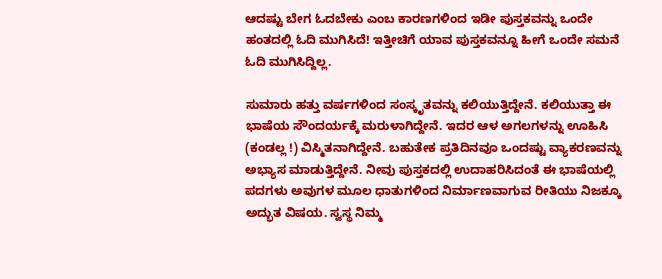ಆದಷ್ಟು ಬೇಗ ಓದಬೇಕು ಎಂಬ ಕಾರಣಗಳಿಂದ ಇಡೀ ಪುಸ್ತಕವನ್ನು ಒಂದೇ ಹಂತದಲ್ಲಿ ಓದಿ ಮುಗಿಸಿದೆ! ಇತ್ತೀಚಿಗೆ ಯಾವ ಪುಸ್ತಕವನ್ನೂ ಹೀಗೆ ಒಂದೇ ಸಮನೆ ಓದಿ ಮುಗಿಸಿದ್ದಿಲ್ಲ.

ಸುಮಾರು ಹತ್ತು ವರ್ಷಗಳಿಂದ ಸಂಸ್ಕೃತವನ್ನು ಕಲಿಯುತ್ತಿದ್ದೇನೆ. ಕಲಿಯುತ್ತಾ ಈ ಭಾಷೆಯ ಸೌಂದರ್ಯಕ್ಕೆ ಮರುಳಾಗಿದ್ದೇನೆ. ಇದರ ಆಳ ಅಗಲಗಳನ್ನು ಊಹಿಸಿ (ಕಂಡಲ್ಲ !) ವಿಸ್ಮಿತನಾಗಿದ್ದೇನೆ. ಬಹುತೇಕ ಪ್ರತಿದಿನವೂ ಒಂದಷ್ಟು ವ್ಯಾಕರಣವನ್ನು ಅಭ್ಯಾಸ ಮಾಡುತ್ತಿದ್ದೇನೆ. ನೀವು ಪುಸ್ತಕದಲ್ಲಿ ಉದಾಹರಿಸಿದಂತೆ ಈ ಭಾಷೆಯಲ್ಲಿ ಪದಗಳು ಅವುಗಳ ಮೂಲ ಧಾತುಗಳಿಂದ ನಿರ್ಮಾಣವಾಗುವ ರೀತಿಯು ನಿಜಕ್ಕೂ ಅದ್ಭುತ ವಿಷಯ. ಸ್ವಸ್ಥ ನಿಮ್ಮ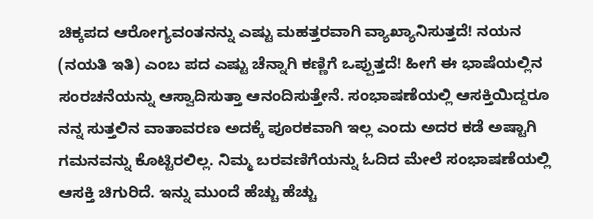ಚಿಕ್ಕಪದ ಆರೋಗ್ಯವಂತನನ್ನು ಎಷ್ಟು ಮಹತ್ತರವಾಗಿ ವ್ಯಾಖ್ಯಾನಿಸುತ್ತದೆ! ನಯನ (ನಯತಿ ಇತಿ) ಎಂಬ ಪದ ಎಷ್ಟು ಚೆನ್ನಾಗಿ ಕಣ್ಣಿಗೆ ಒಪ್ಪುತ್ತದೆ! ಹೀಗೆ ಈ ಭಾಷೆಯಲ್ಲಿನ ಸಂರಚನೆಯನ್ನು ಆಸ್ವಾದಿಸುತ್ತಾ ಆನಂದಿಸುತ್ತೇನೆ. ಸಂಭಾಷಣೆಯಲ್ಲಿ ಆಸಕ್ತಿಯಿದ್ದರೂ ನನ್ನ ಸುತ್ತಲಿನ ವಾತಾವರಣ ಅದಕ್ಕೆ ಪೂರಕವಾಗಿ ಇಲ್ಲ ಎಂದು ಅದರ ಕಡೆ ಅಷ್ಟಾಗಿ ಗಮನವನ್ನು ಕೊಟ್ಟಿರಲಿಲ್ಲ. ನಿಮ್ಮ ಬರವಣಿಗೆಯನ್ನು ಓದಿದ ಮೇಲೆ ಸಂಭಾಷಣೆಯಲ್ಲಿ ಆಸಕ್ತಿ ಚಿಗುರಿದೆ. ಇನ್ನು ಮುಂದೆ ಹೆಚ್ಚು ಹೆಚ್ಚು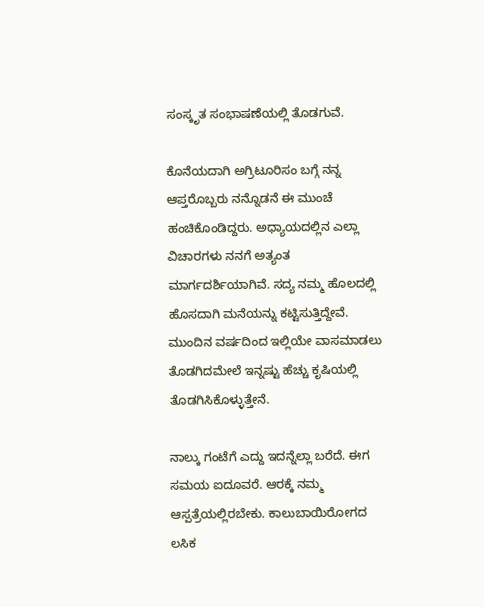ಸಂಸ್ಕೃತ ಸಂಭಾಷಣೆಯಲ್ಲಿ ತೊಡಗುವೆ.

ಕೊನೆಯದಾಗಿ ಅಗ್ರಿಟೂರಿಸಂ ಬಗ್ಗೆ ನನ್ನ ಆಪ್ತರೊಬ್ಬರು ನನ್ನೊಡನೆ ಈ ಮುಂಚೆ ಹಂಚಿಕೊಂಡಿದ್ದರು. ಅಧ್ಯಾಯದಲ್ಲಿನ ಎಲ್ಲಾ ವಿಚಾರಗಳು ನನಗೆ ಅತ್ಯಂತ ಮಾರ್ಗದರ್ಶಿಯಾಗಿವೆ. ಸದ್ಯ ನಮ್ಮ ಹೊಲದಲ್ಲಿ ಹೊಸದಾಗಿ ಮನೆಯನ್ನು ಕಟ್ಟಿಸುತ್ತಿದ್ದೇವೆ. ಮುಂದಿನ ವರ್ಷದಿಂದ ಇಲ್ಲಿಯೇ ವಾಸಮಾಡಲು ತೊಡಗಿದಮೇಲೆ ಇನ್ನಷ್ಟು ಹೆಚ್ಚು ಕೃಷಿಯಲ್ಲಿ ತೊಡಗಿಸಿಕೊಳ್ಳುತ್ತೇನೆ.

ನಾಲ್ಕು ಗಂಟೆಗೆ ಎದ್ದು ಇದನ್ನೆಲ್ಲಾ ಬರೆದೆ. ಈಗ ಸಮಯ ಐದೂವರೆ. ಆರಕ್ಕೆ ನಮ್ಮ ಆಸ್ಪತ್ರೆಯಲ್ಲಿರಬೇಕು. ಕಾಲುಬಾಯಿರೋಗದ ಲಸಿಕ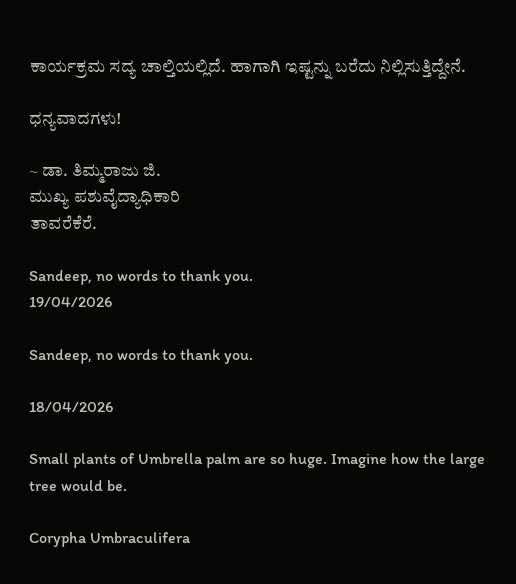ಕಾರ್ಯಕ್ರಮ ಸದ್ಯ ಚಾಲ್ತಿಯಲ್ಲಿದೆ. ಹಾಗಾಗಿ ಇಷ್ಟನ್ನು ಬರೆದು ನಿಲ್ಲಿಸುತ್ತಿದ್ದೇನೆ.

ಧನ್ಯವಾದಗಳು!

~ ಡಾ. ತಿಮ್ಮರಾಜು ಜಿ.
ಮುಖ್ಯ ಪಶುವೈದ್ಯಾಧಿಕಾರಿ
ತಾವರೆಕೆರೆ.

Sandeep, no words to thank you.
19/04/2026

Sandeep, no words to thank you.

18/04/2026

Small plants of Umbrella palm are so huge. Imagine how the large tree would be.

Corypha Umbraculifera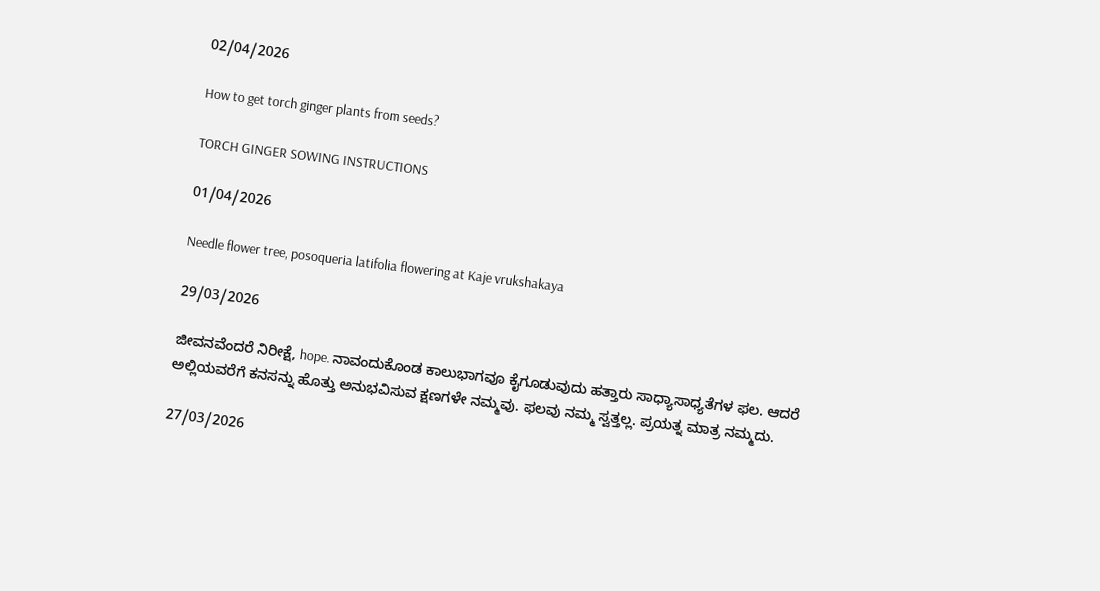02/04/2026

How to get torch ginger plants from seeds?

TORCH GINGER SOWING INSTRUCTIONS

01/04/2026

Needle flower tree, posoqueria latifolia flowering at Kaje vrukshakaya

29/03/2026

ಜೀವನವೆಂದರೆ ನಿರೀಕ್ಷೆ, hope. ನಾವಂದುಕೊಂಡ ಕಾಲುಭಾಗವೂ ಕೈಗೂಡುವುದು ಹತ್ತಾರು ಸಾಧ್ಯಾಸಾಧ್ಯತೆಗಳ ಫಲ. ಆದರೆ ಅಲ್ಲಿಯವರೆಗೆ ಕನಸನ್ನು ಹೊತ್ತು ಅನುಭವಿಸುವ ಕ್ಷಣಗಳೇ ನಮ್ಮವು. ಫಲವು ನಮ್ಮ ಸ್ವತ್ತಲ್ಲ. ಪ್ರಯತ್ನ ಮಾತ್ರ ನಮ್ಮದು.

27/03/2026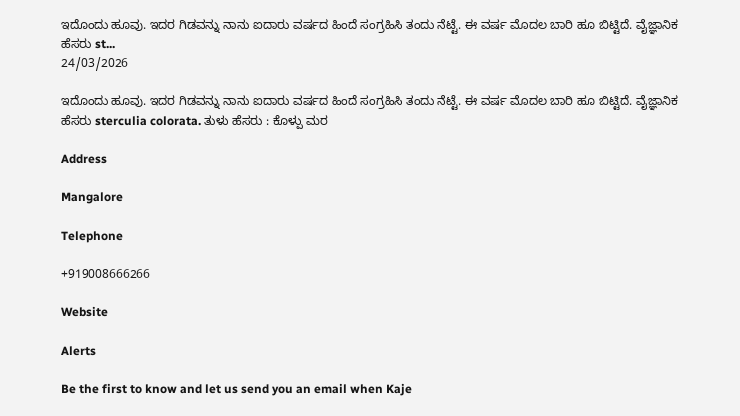ಇದೊಂದು ಹೂವು. ಇದರ ಗಿಡವನ್ನು ನಾನು ಐದಾರು ವರ್ಷದ ಹಿಂದೆ ಸಂಗ್ರಹಿಸಿ ತಂದು ನೆಟ್ಟೆ. ಈ ವರ್ಷ ಮೊದಲ ಬಾರಿ ಹೂ ಬಿಟ್ಟಿದೆ. ವೈಜ್ಞಾನಿಕ ಹೆಸರು st...
24/03/2026

ಇದೊಂದು ಹೂವು. ಇದರ ಗಿಡವನ್ನು ನಾನು ಐದಾರು ವರ್ಷದ ಹಿಂದೆ ಸಂಗ್ರಹಿಸಿ ತಂದು ನೆಟ್ಟೆ. ಈ ವರ್ಷ ಮೊದಲ ಬಾರಿ ಹೂ ಬಿಟ್ಟಿದೆ. ವೈಜ್ಞಾನಿಕ ಹೆಸರು sterculia colorata. ತುಳು ಹೆಸರು : ಕೊಳ್ಪು ಮರ

Address

Mangalore

Telephone

+919008666266

Website

Alerts

Be the first to know and let us send you an email when Kaje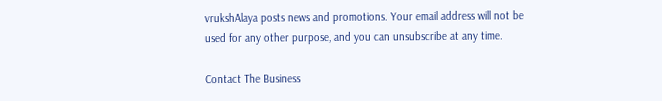vrukshAlaya posts news and promotions. Your email address will not be used for any other purpose, and you can unsubscribe at any time.

Contact The Business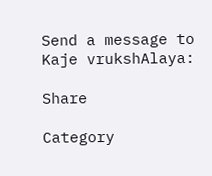Send a message to Kaje vrukshAlaya:

Share

Category